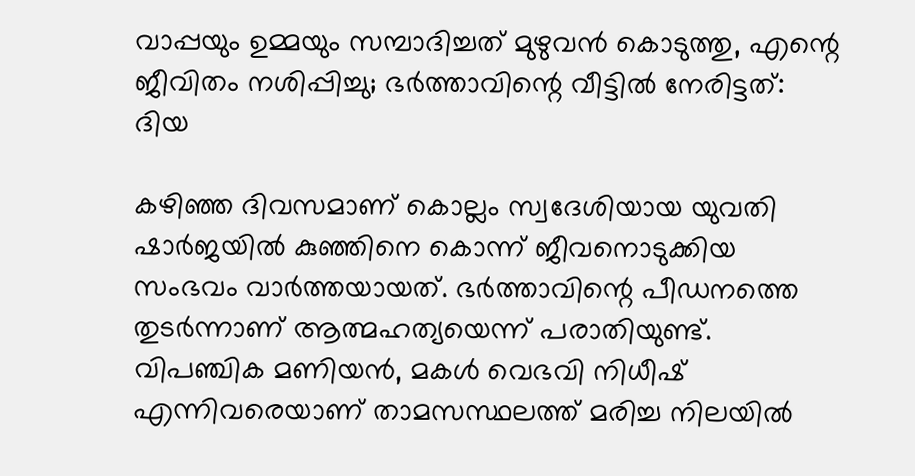വാപ്പയും ഉമ്മയും സമ്പാദിച്ചത് മുഴുവൻ കൊടുത്തു, എന്റെ ജീവിതം നശിപ്പിച്ചു; ഭർത്താവിന്റെ വീട്ടിൽ നേരിട്ടത്: ദിയ

കഴിഞ്ഞ ദിവസമാണ് കൊല്ലം സ്വദേശിയായ യുവതി ഷാർജയിൽ കുഞ്ഞിനെ കൊന്ന് ജീവനൊടുക്കിയ സംഭവം വാർത്തയായത്. ഭർത്താവിന്റെ പീ‍ഡനത്തെ തുടർന്നാണ് ആത്മഹത്യയെന്ന് പരാതിയുണ്ട്. വിപഞ്ചിക മണിയൻ, മകൾ വെഭവി നിധീഷ് എന്നിവരെയാണ് താമസസ്ഥലത്ത് മരിച്ച നിലയിൽ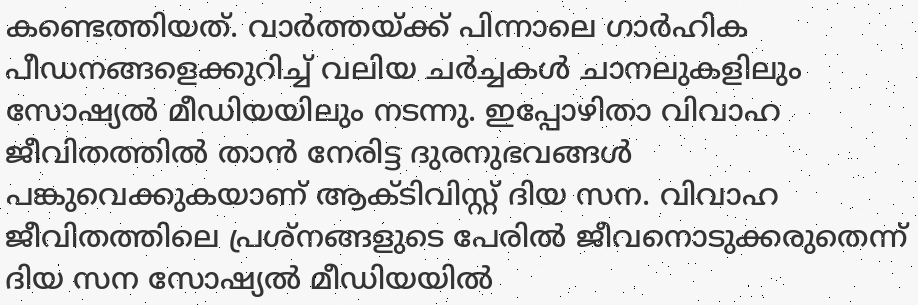കണ്ടെത്തിയത്. വാർത്തയ്ക്ക് പിന്നാലെ ഗാർഹിക പീഡനങ്ങളെക്കുറിച്ച് വലിയ ചർച്ചകൾ ചാനലുകളിലും സോഷ്യൽ മീഡിയയിലും നടന്നു. ഇപ്പോഴിതാ വിവാഹ ജീവിതത്തിൽ താൻ നേരിട്ട ദുരനുഭവങ്ങൾ പങ്കുവെക്കുകയാണ് ആക്ടിവിസ്റ്റ് ദിയ സന. വിവാഹ ജീവിതത്തിലെ പ്രശ്നങ്ങളുടെ പേരിൽ ജീവനൊടുക്കരുതെന്ന് ദിയ സന സോഷ്യൽ മീഡിയയിൽ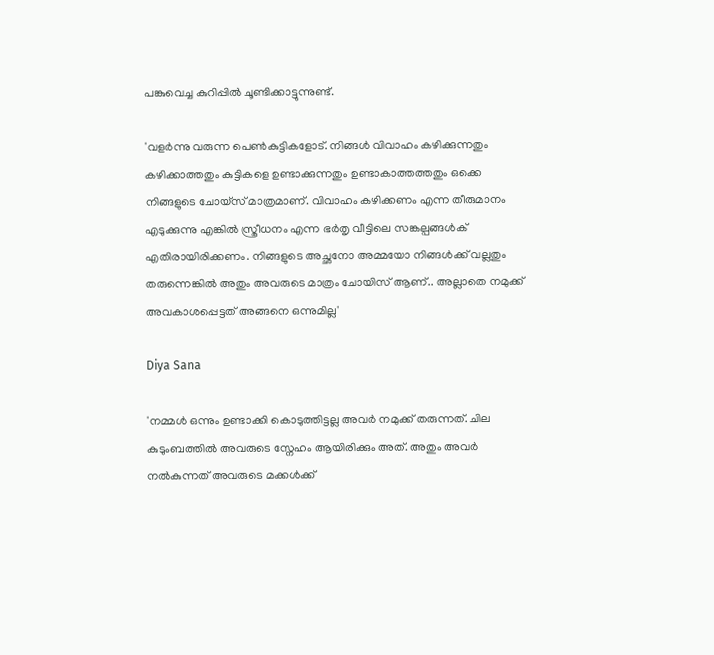പങ്കുവെച്ച കുറിപ്പിൽ ചൂണ്ടിക്കാട്ടുന്നുണ്ട്.

'വളർന്നു വരുന്ന പെൺകുട്ടികളോട്. നിങ്ങൾ വിവാഹം കഴിക്കുന്നതും കഴിക്കാത്തതും കുട്ടികളെ ഉണ്ടാക്കുന്നതും ഉണ്ടാകാത്തത്തതും ഒക്കെ നിങ്ങളുടെ ചോയ്സ് മാത്രമാണ്. വിവാഹം കഴിക്കണം എന്ന തീരുമാനം എടുക്കുന്നു എങ്കിൽ സ്ത്രീധനം എന്ന ഭർതൃ വീട്ടിലെ സങ്കല്പങ്ങൾക് എതിരായിരിക്കണം. നിങ്ങളുടെ അച്ഛനോ അമ്മയോ നിങ്ങൾക്ക് വല്ലതും തരുന്നെങ്കിൽ അതും അവരുടെ മാത്രം ചോയിസ് ആണ്.. അല്ലാതെ നമുക്ക് അവകാശപ്പെട്ടത് അങ്ങനെ ഒന്നുമില്ല'

Diya Sana

'നമ്മൾ ഒന്നും ഉണ്ടാക്കി കൊടുത്തിട്ടല്ല അവർ നമുക്ക് തരുന്നത്. ചില കുടുംബത്തിൽ അവരുടെ സ്നേഹം ആയിരിക്കും അത്. അതും അവർ നൽകുന്നത് അവരുടെ മക്കൾക്ക്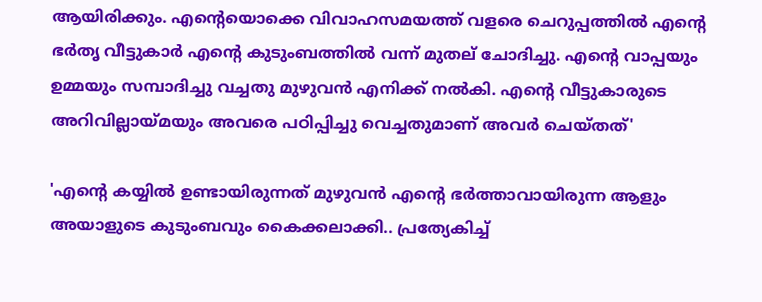ആയിരിക്കും. എന്റെയൊക്കെ വിവാഹസമയത്ത് വളരെ ചെറുപ്പത്തിൽ എന്റെ ഭർതൃ വീട്ടുകാർ എന്റെ കുടുംബത്തിൽ വന്ന് മുതല് ചോദിച്ചു. എന്റെ വാപ്പയും ഉമ്മയും സമ്പാദിച്ചു വച്ചതു മുഴുവൻ എനിക്ക് നൽകി. എന്റെ വീട്ടുകാരുടെ അറിവില്ലായ്മയും അവരെ പഠിപ്പിച്ചു വെച്ചതുമാണ് അവർ ചെയ്തത്'

'എന്റെ കയ്യിൽ ഉണ്ടായിരുന്നത് മുഴുവൻ എന്റെ ഭർത്താവായിരുന്ന ആളും അയാളുടെ കുടുംബവും കൈക്കലാക്കി.. പ്രത്യേകിച്ച്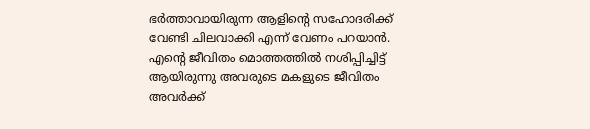ഭർത്താവായിരുന്ന ആളിന്റെ സഹോദരിക്ക് വേണ്ടി ചിലവാക്കി എന്ന് വേണം പറയാൻ. എന്റെ ജീവിതം മൊത്തത്തിൽ നശിപ്പിച്ചിട്ട് ആയിരുന്നു അവരുടെ മകളുടെ ജീവിതം അവർക്ക്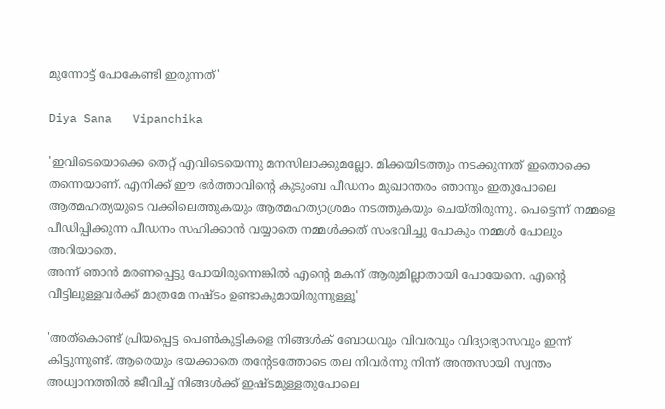മുന്നോട്ട് പോകേണ്ടി ഇരുന്നത്'

Diya Sana   Vipanchika

'ഇവിടെയൊക്കെ തെറ്റ് എവിടെയെന്നു മനസിലാക്കുമല്ലോ. മിക്കയിടത്തും നടക്കുന്നത് ഇതൊക്കെ തന്നെയാണ്. എനിക്ക് ഈ ഭർത്താവിന്റെ കുടുംബ പീഡനം മുഖാന്തരം ഞാനും ഇതുപോലെ ആത്മഹത്യയുടെ വക്കിലെത്തുകയും ആത്മഹത്യാശ്രമം നടത്തുകയും ചെയ്തിരുന്നു. പെട്ടെന്ന് നമ്മളെ പീഡിപ്പിക്കുന്ന പീഡനം സഹിക്കാൻ വയ്യാതെ നമ്മൾക്കത് സംഭവിച്ചു പോകും നമ്മൾ പോലും അറിയാതെ.
അന്ന് ഞാൻ മരണപ്പെട്ടു പോയിരുന്നെങ്കിൽ എന്റെ മകന് ആരുമില്ലാതായി പോയേനെ. എന്റെ വീട്ടിലുള്ളവർക്ക് മാത്രമേ നഷ്ടം ഉണ്ടാകുമായിരുന്നുള്ളൂ'

'അത്കൊണ്ട് പ്രിയപ്പെട്ട പെൺകുട്ടികളെ നിങ്ങൾക് ബോധവും വിവരവും വിദ്യാഭ്യാസവും ഇന്ന് കിട്ടുന്നുണ്ട്. ആരെയും ഭയക്കാതെ തന്റേടത്തോടെ തല നിവർന്നു നിന്ന് അന്തസായി സ്വന്തം അധ്വാനത്തിൽ ജീവിച്ച് നിങ്ങൾക്ക് ഇഷ്ടമുള്ളതുപോലെ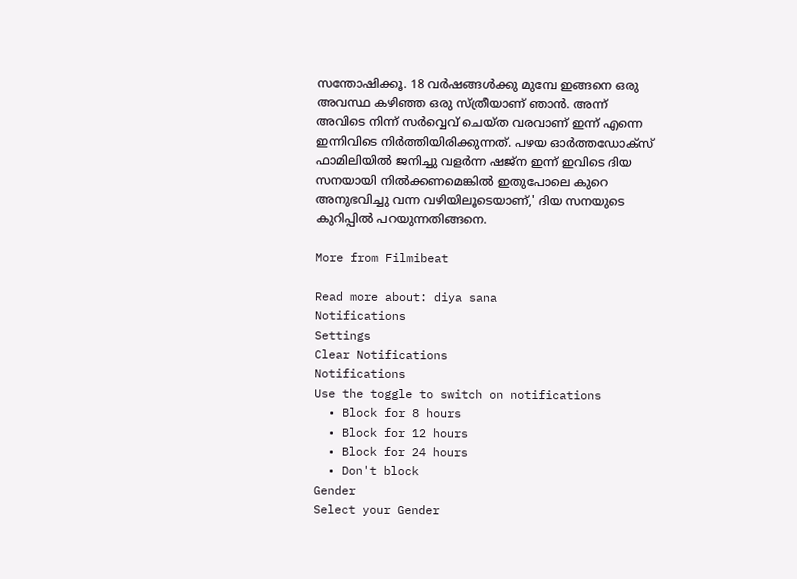സന്തോഷിക്കൂ. 18 വർഷങ്ങൾക്കു മുമ്പേ ഇങ്ങനെ ഒരു അവസ്ഥ കഴിഞ്ഞ ഒരു സ്ത്രീയാണ് ഞാൻ. അന്ന് അവിടെ നിന്ന് സർവ്വെവ് ചെയ്ത വരവാണ് ഇന്ന് എന്നെ ഇന്നിവിടെ നിർത്തിയിരിക്കുന്നത്. പഴയ ഓർത്തഡോക്സ് ഫാമിലിയിൽ ജനിച്ചു വളർന്ന ഷജ്ന ഇന്ന് ഇവിടെ ദിയ സനയായി നിൽക്കണമെങ്കിൽ ഇതുപോലെ കുറെ അനുഭവിച്ചു വന്ന വഴിയിലൂടെയാണ്,' ദിയ സനയുടെ കുറിപ്പിൽ പറയുന്നതിങ്ങനെ.

More from Filmibeat

Read more about: diya sana
Notifications
Settings
Clear Notifications
Notifications
Use the toggle to switch on notifications
  • Block for 8 hours
  • Block for 12 hours
  • Block for 24 hours
  • Don't block
Gender
Select your Gender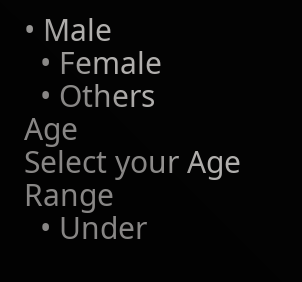• Male
  • Female
  • Others
Age
Select your Age Range
  • Under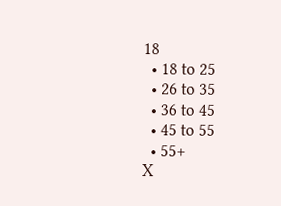18
  • 18 to 25
  • 26 to 35
  • 36 to 45
  • 45 to 55
  • 55+
X